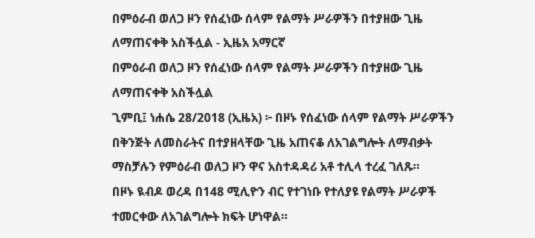በምዕራብ ወለጋ ዞን የሰፈነው ሰላም የልማት ሥራዎችን በተያዘው ጊዜ ለማጠናቀቅ አስችሏል - ኢዜአ አማርኛ
በምዕራብ ወለጋ ዞን የሰፈነው ሰላም የልማት ሥራዎችን በተያዘው ጊዜ ለማጠናቀቅ አስችሏል
ጊምቢ፤ ነሐሴ 28/2018 (ኢዜአ) ፦ በዞኑ የሰፈነው ሰላም የልማት ሥራዎችን በቅንጅት ለመስራትና በተያዘላቸው ጊዜ አጠናቆ ለአገልግሎት ለማብቃት ማስቻሉን የምዕራብ ወለጋ ዞን ዋና አስተዳዳሪ አቶ ተሊላ ተረፈ ገለጹ።
በዞኑ ዪብዶ ወረዳ በ148 ሚሊዮን ብር የተገነቡ የተለያዩ የልማት ሥራዎች ተመርቀው ለአገልግሎት ክፍት ሆነዋል።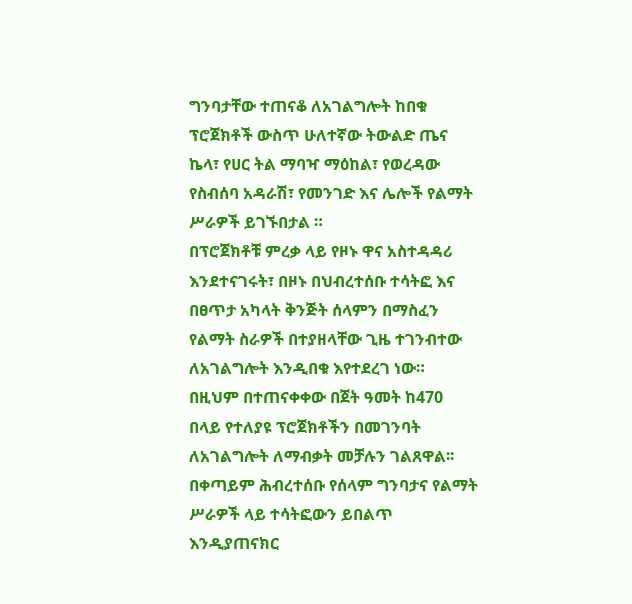ግንባታቸው ተጠናቆ ለአገልግሎት ከበቁ ፕሮጀክቶች ውስጥ ሁለተኛው ትውልድ ጤና ኬላ፣ የሀር ትል ማባዣ ማዕከል፣ የወረዳው የስብሰባ አዳራሽ፣ የመንገድ እና ሌሎች የልማት ሥራዎች ይገኙበታል ።
በፕሮጀክቶቹ ምረቃ ላይ የዞኑ ዋና አስተዳዳሪ እንደተናገሩት፣ በዞኑ በህብረተሰቡ ተሳትፎ እና በፀጥታ አካላት ቅንጅት ሰላምን በማስፈን የልማት ስራዎች በተያዘላቸው ጊዜ ተገንብተው ለአገልግሎት እንዲበቁ እየተደረገ ነው።
በዚህም በተጠናቀቀው በጀት ዓመት ከ470 በላይ የተለያዩ ፕሮጀክቶችን በመገንባት ለአገልግሎት ለማብቃት መቻሉን ገልጸዋል፡፡
በቀጣይም ሕብረተሰቡ የሰላም ግንባታና የልማት ሥራዎች ላይ ተሳትፎውን ይበልጥ እንዲያጠናክር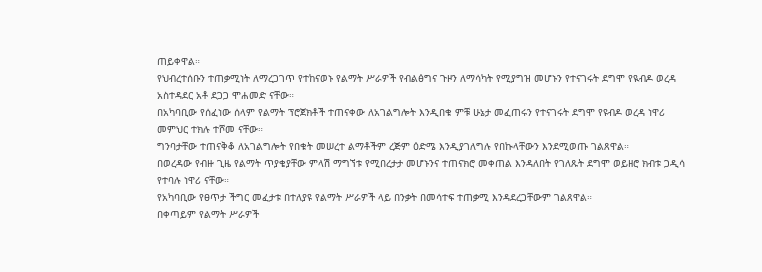ጠይቀዋል።
የህብረተሰቡን ተጠቃሚነት ለማረጋገጥ የተከናወኑ የልማት ሥራዎች የብልፅግና ጉዞን ለማሳካት የሚያግዝ መሆኑን የተናገሩት ደግሞ የዪብዶ ወረዳ አስተዳደር አቶ ደጋጋ ሞሐመድ ናቸው።
በአካባቢው የሰፈነው ሰላም የልማት ፕሮጀክቶች ተጠናቀው ለአገልግሎት እንዲበቁ ምቹ ሁኔታ መፈጠሩን የተናገሩት ደግሞ የዩብዶ ወረዳ ነዋሪ መምህር ተክሉ ተሾመ ናቸው።
ግንባታቸው ተጠናቅቆ ለአገልግሎት የበቁት መሠረተ ልማቶችም ረጅም ዕድሜ እንዲያገለግሉ የበኩላቸውን እንደሚወጡ ገልጸዋል።
በወረዳው የብዙ ጊዜ የልማት ጥያቄያቸው ምላሽ ማግኘቱ የሚበረታታ መሆኑንና ተጠናክሮ መቀጠል እንዳለበት የገለጹት ደግሞ ወይዘሮ ክብቱ ጋዲሳ የተባሉ ነዋሪ ናቸው።
የአካባቢው የፀጥታ ችግር መፈታቱ በተለያዩ የልማት ሥራዎች ላይ በንቃት በመሳተፍ ተጠቃሚ እንዳደረጋቸውም ገልጸዋል።
በቀጣይም የልማት ሥራዎች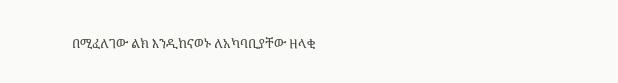በሚፈለገው ልክ እንዲከናወኑ ለአካባቢያቸው ዘላቂ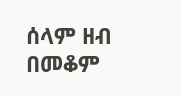ሰላም ዘብ በመቆም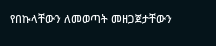የበኩላቸውን ለመወጣት መዘጋጀታቸውን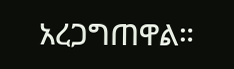አረጋግጠዋል።